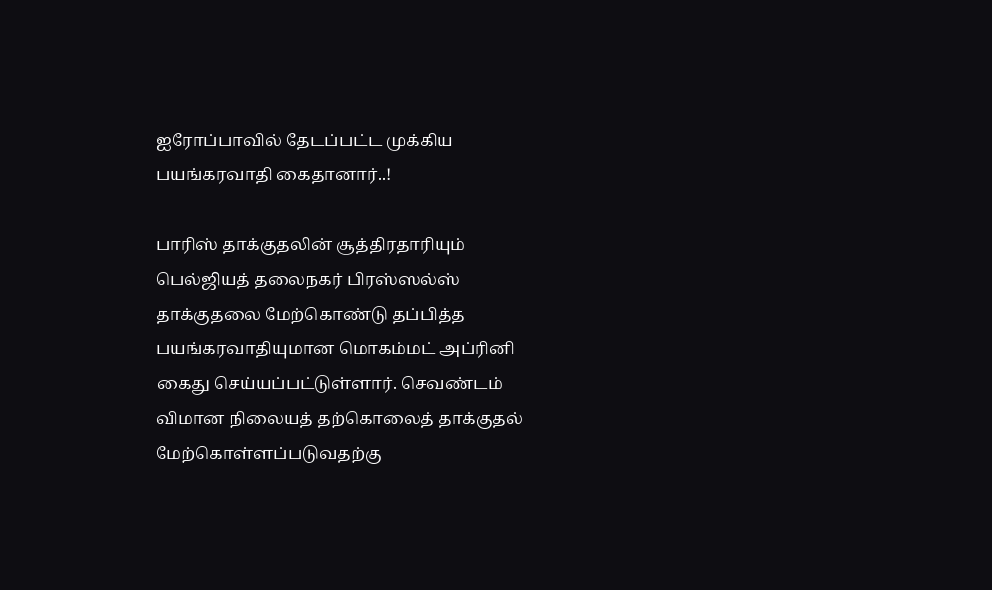ஐரோப்பாவில் தேடப்பட்ட முக்கிய பயங்கரவாதி கைதானார்..!

பாரிஸ் தாக்குதலின் சூத்திரதாரியும் பெல்ஜியத் தலைநகர் பிரஸ்ஸல்ஸ் தாக்குதலை மேற்கொண்டு தப்பித்த பயங்கரவாதியுமான மொகம்மட் அப்ரினி கைது செய்யப்பட்டுள்ளார். செவண்டம் விமான நிலையத் தற்கொலைத் தாக்குதல் மேற்கொள்ளப்படுவதற்கு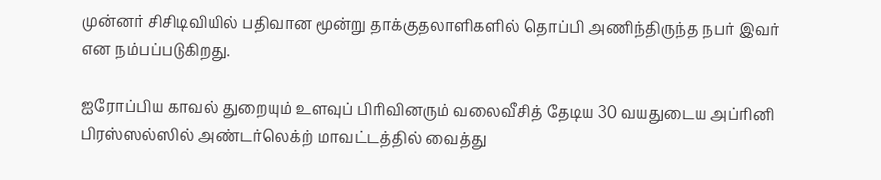முன்னர் சிசிடிவியில் பதிவான மூன்று தாக்குதலாளிகளில் தொப்பி அணிந்திருந்த நபர் இவர் என நம்பப்படுகிறது.

ஐரோப்பிய காவல் துறையும் உளவுப் பிரிவினரும் வலைவீசித் தேடிய 30 வயதுடைய அப்ரினி பிரஸ்ஸல்ஸில் அண்டர்லெக்ற் மாவட்டத்தில் வைத்து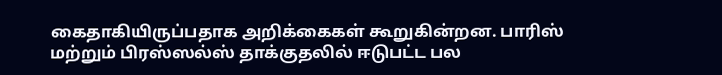கைதாகியிருப்பதாக அறிக்கைகள் கூறுகின்றன. பாரிஸ் மற்றும் பிரஸ்ஸல்ஸ் தாக்குதலில் ஈடுபட்ட பல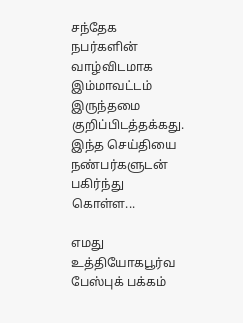சந்தேக நபர்களின் வாழ்விடமாக இம்மாவட்டம் இருந்தமை குறிப்பிடத்தக்கது.
இந்த செய்தியை நண்பர்களுடன் பகிர்ந்து கொள்ள...

எமது உத்தியோகபூர்வ பேஸ்புக் பக்கம்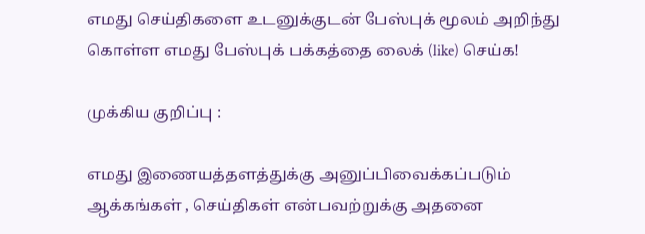எமது செய்திகளை உடனுக்குடன் பேஸ்புக் மூலம் அறிந்து கொள்ள எமது பேஸ்புக் பக்கத்தை லைக் (like) செய்க!

முக்கிய குறிப்பு :

எமது இணையத்தளத்துக்கு அனுப்பிவைக்கப்படும் ஆக்கங்கள் , செய்திகள் என்பவற்றுக்கு அதனை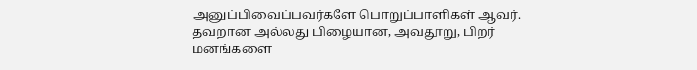அனுப்பிவைப்பவர்களே பொறுப்பாளிகள் ஆவர். தவறான அல்லது பிழையான, அவதூறு, பிறர் மனங்களை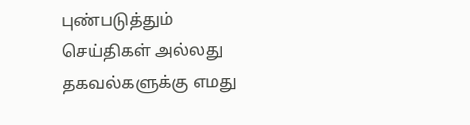புண்படுத்தும் செய்திகள் அல்லது தகவல்களுக்கு எமது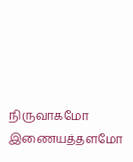நிருவாகமோ இணையத்தளமோ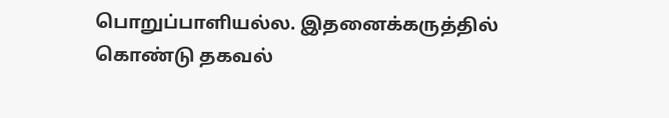பொறுப்பாளியல்ல. இதனைக்கருத்தில் கொண்டு தகவல்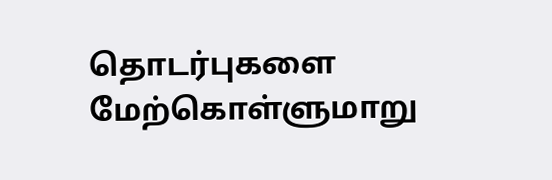தொடர்புகளை மேற்கொள்ளுமாறு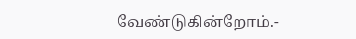வேண்டுகின்றோம்.-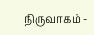நிருவாகம் -